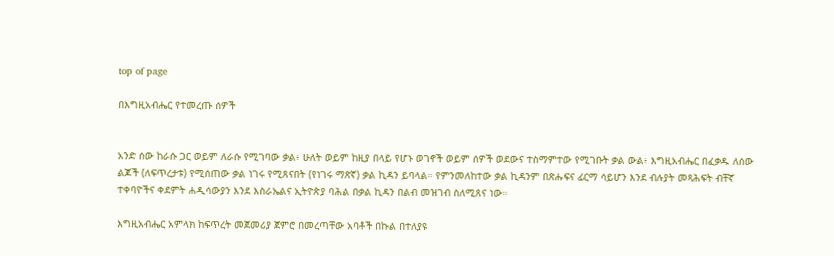top of page

በእግዚአብሔር የተመረጡ ሰዎች


አንድ ሰው ከራሱ ጋር ወይም ለራሱ የሚገባው ቃል፥ ሁለት ወይም ከዚያ በላይ የሆኑ ወገኖች ወይም ሰዎች ወደውና ተስማምተው የሚገቡት ቃል ውል፥ እግዚአብሔር በፈቃዱ ለሰው ልጆች (ለፍጥረታቱ) የሚሰጠው ቃል ነገሩ የሚጸናበት (የነገሩ ማጽኛ) ቃል ኪዳን ይባላል። የምንመለከተው ቃል ኪዳንም በጽሑፍና ፊርማ ሳይሆን እንደ ብሉያት መጻሕፍት ብቸኛ ተቀባዮችና ቀደምት ሐዲሳውያን እንደ እስራኤልና ኢትዮጵያ ባሕል በቃል ኪዳን በልብ መዝገብ ስለሚጸና ነው።

እግዚአብሔር አምላክ ከፍጥረት መጀመሪያ ጀምሮ በመረጣቸው አባቶች በኩል በተለያዩ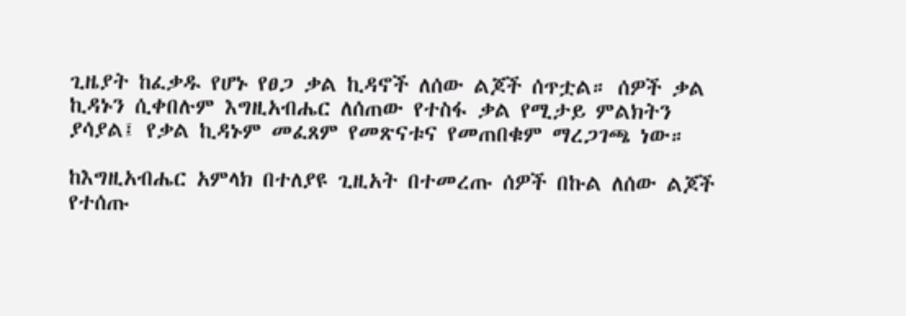ጊዜያት ከፈቃዱ የሆኑ የፀጋ ቃል ኪዳኖች ለሰው ልጆች ሰጥቷል። ሰዎች ቃል ኪዳኑን ሲቀበሉም እግዚአብሔር ለሰጠው የተስፋ ቃል የሚታይ ምልክትን ያሳያል፤ የቃል ኪዳኑም መፈጸም የመጽናቱና የመጠበቁም ማረጋገጫ ነው።

ከእግዚአብሔር አምላክ በተለያዩ ጊዚአት በተመረጡ ሰዎች በኩል ለሰው ልጆች የተሰጡ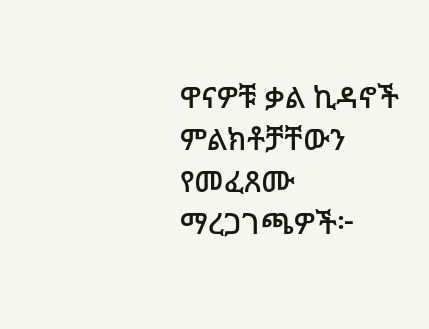ዋናዎቹ ቃል ኪዳኖች ምልክቶቻቸውን የመፈጸሙ ማረጋገጫዎች፦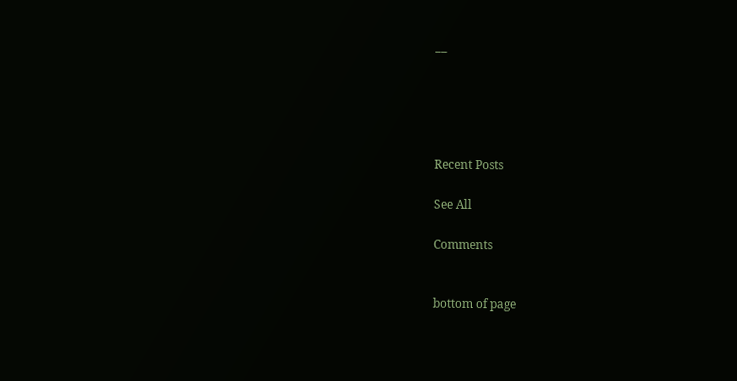__





Recent Posts

See All

Comments


bottom of page